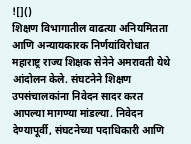![]()
शिक्षण विभागातील वाढत्या अनियमितता आणि अन्यायकारक निर्णयांविरोधात महाराष्ट्र राज्य शिक्षक सेनेने अमरावती येथे आंदोलन केले. संघटनेने शिक्षण उपसंचालकांना निवेदन सादर करत आपल्या मागण्या मांडल्या. निवेदन देण्यापूर्वी, संघटनेच्या पदाधिकारी आणि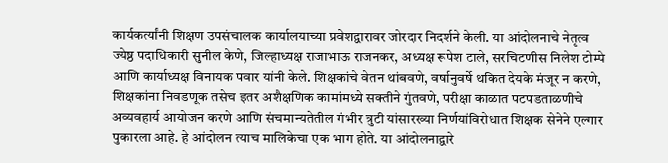कार्यकर्त्यांनी शिक्षण उपसंचालक कार्यालयाच्या प्रवेशद्वारावर जोरदार निदर्शने केली. या आंदोलनाचे नेतृत्व ज्येष्ठ पदाधिकारी सुनील केणे, जिल्हाध्यक्ष राजाभाऊ राजनकर, अध्यक्ष रूपेश टाले, सरचिटणीस निलेश टोम्पे आणि कार्याध्यक्ष विनायक पवार यांनी केले. शिक्षकांचे वेतन थांबवणे, वर्षानुवर्षे थकित देयके मंजूर न करणे, शिक्षकांना निवडणूक तसेच इतर अशैक्षणिक कामांमध्ये सक्तीने गुंतवणे, परीक्षा काळात पटपडताळणीचे अव्यवहार्य आयोजन करणे आणि संचमान्यतेतील गंभीर त्रुटी यांसारख्या निर्णयांविरोधात शिक्षक सेनेने एल्गार पुकारला आहे. हे आंदोलन त्याच मालिकेचा एक भाग होते. या आंदोलनाद्वारे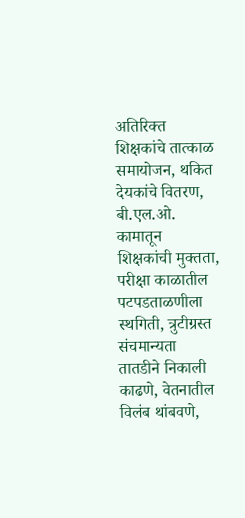अतिरिक्त शिक्षकांचे तात्काळ समायोजन, थकित देयकांचे वितरण, बी.एल.ओ. कामातून शिक्षकांची मुक्तता, परीक्षा काळातील पटपडताळणीला स्थगिती, त्रुटीग्रस्त संचमान्यता तातडीने निकाली काढणे, वेतनातील विलंब थांबवणे,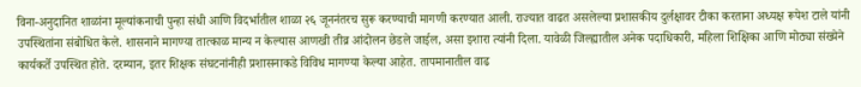विना-अनुदानित शाळांना मूल्यांकनाची पुन्हा संधी आणि विदर्भातील शाळा २६ जूननंतरच सुरू करण्याची मागणी करण्यात आली. राज्यात वाढत असलेल्या प्रशासकीय दुर्लक्षावर टीका करताना अध्यक्ष रूपेश टाले यांनी उपस्थितांना संबोधित केले. शासनाने मागण्या तात्काळ मान्य न केल्यास आणखी तीव्र आंदोलन छेडले जाईल, असा इशारा त्यांनी दिला. यावेळी जिल्ह्यातील अनेक पदाधिकारी, महिला शिक्षिका आणि मोठ्या संख्येने कार्यकर्ते उपस्थित होते. दरम्यान, इतर शिक्षक संघटनांनीही प्रशासनाकडे विविध मागण्या केल्या आहेत. तापमानातील वाढ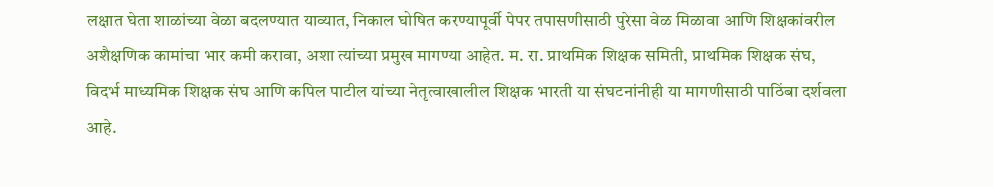लक्षात घेता शाळांच्या वेळा बदलण्यात याव्यात, निकाल घोषित करण्यापूर्वी पेपर तपासणीसाठी पुरेसा वेळ मिळावा आणि शिक्षकांवरील अशैक्षणिक कामांचा भार कमी करावा, अशा त्यांच्या प्रमुख मागण्या आहेत. म. रा. प्राथमिक शिक्षक समिती, प्राथमिक शिक्षक संघ, विदर्भ माध्यमिक शिक्षक संघ आणि कपिल पाटील यांच्या नेतृत्वाखालील शिक्षक भारती या संघटनांनीही या मागणीसाठी पाठिंबा दर्शवला आहे.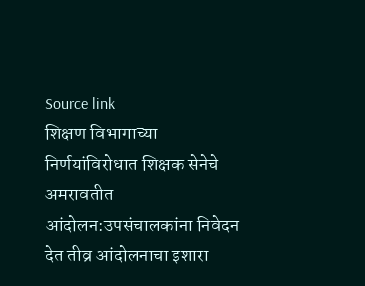Source link
शिक्षण विभागाच्या निर्णयांविरोधात शिक्षक सेनेचे अमरावतीत आंदोलन:उपसंचालकांना निवेदन देत तीव्र आंदोलनाचा इशारा